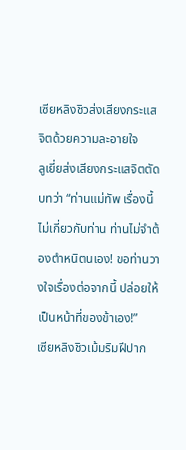เซียหลิงชิวส่งเสียงกระแสจิตด้วยความละอายใจ
ลูเยี่ยส่งเสียงกระแสจิตตัดบทว่า “ท่านแม่ทัพ เรื่องนี้ไม่เกี่ยวกับท่าน ท่านไม่จำต้องตำหนิตนเอง! ขอท่านวางใจเรื่องต่อจากนี้ ปล่อยให้เป็นหน้าที่ของข้าเอง!”
เซียหลิงชิวเม้มริมฝีปาก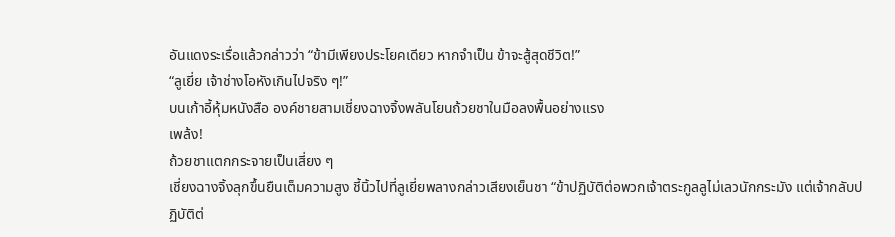อันแดงระเรื่อแล้วกล่าวว่า “ข้ามีเพียงประโยคเดียว หากจำเป็น ข้าจะสู้สุดชีวิต!”
“ลูเยี่ย เจ้าช่างโอหังเกินไปจริง ๆ!”
บนเก้าอี้หุ้มหนังสือ องค์ชายสามเชี่ยงฉางจิ้งพลันโยนถ้วยชาในมือลงพื้นอย่างแรง
เพล้ง!
ถ้วยชาแตกกระจายเป็นเสี่ยง ๆ
เชี่ยงฉางจิ้งลุกขึ้นยืนเต็มความสูง ชี้นิ้วไปที่ลูเยี่ยพลางกล่าวเสียงเย็นชา “ข้าปฏิบัติต่อพวกเจ้าตระกูลลูไม่เลวนักกระมัง แต่เจ้ากลับปฏิบัติต่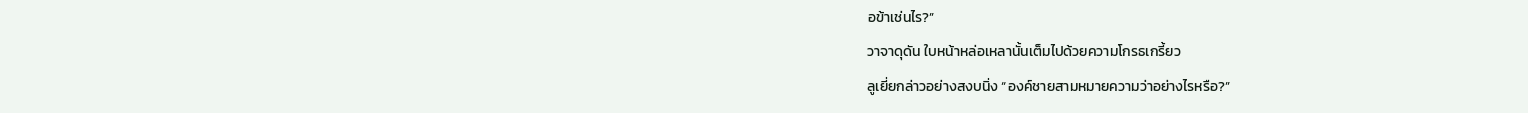อข้าเช่นไร?”
วาจาดุดัน ใบหน้าหล่อเหลานั้นเต็มไปด้วยความโกรธเกรี้ยว
ลูเยี่ยกล่าวอย่างสงบนิ่ง “องค์ชายสามหมายความว่าอย่างไรหรือ?”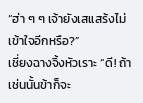“ฮ่า ๆ ๆ เจ้ายังเสแสร้งไม่เข้าใจอีกหรือ?”
เชี่ยงฉางจิ้งหัวเราะ “ดี! ถ้าเช่นนั้นข้าก็จะ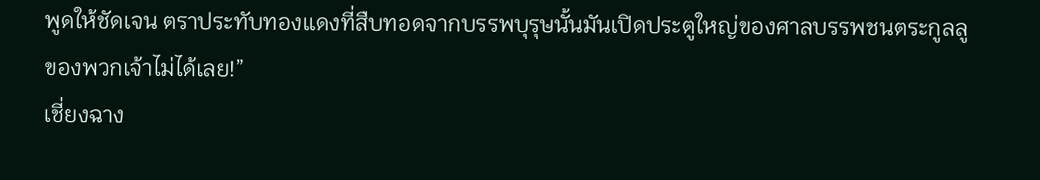พูดให้ชัดเจน ตราประทับทองแดงที่สืบทอดจากบรรพบุรุษนั้นมันเปิดประตูใหญ่ของศาลบรรพชนตระกูลลูของพวกเจ้าไม่ได้เลย!”
เชี่ยงฉาง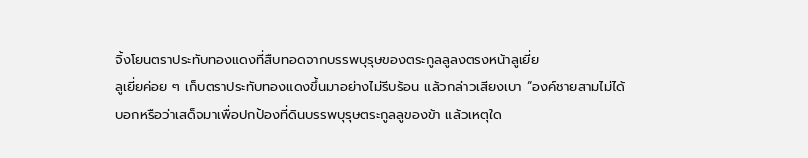จิ้งโยนตราประทับทองแดงที่สืบทอดจากบรรพบุรุษของตระกูลลูลงตรงหน้าลูเยี่ย
ลูเยี่ยค่อย ๆ เก็บตราประทับทองแดงขึ้นมาอย่างไม่รีบร้อน แล้วกล่าวเสียงเบา “องค์ชายสามไม่ได้บอกหรือว่าเสด็จมาเพื่อปกป้องที่ดินบรรพบุรุษตระกูลลูของข้า แล้วเหตุใด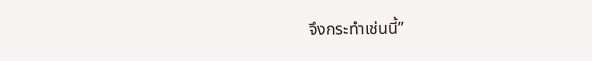จึงกระทำเช่นนี้”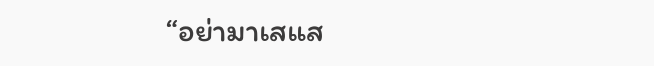“อย่ามาเสแส